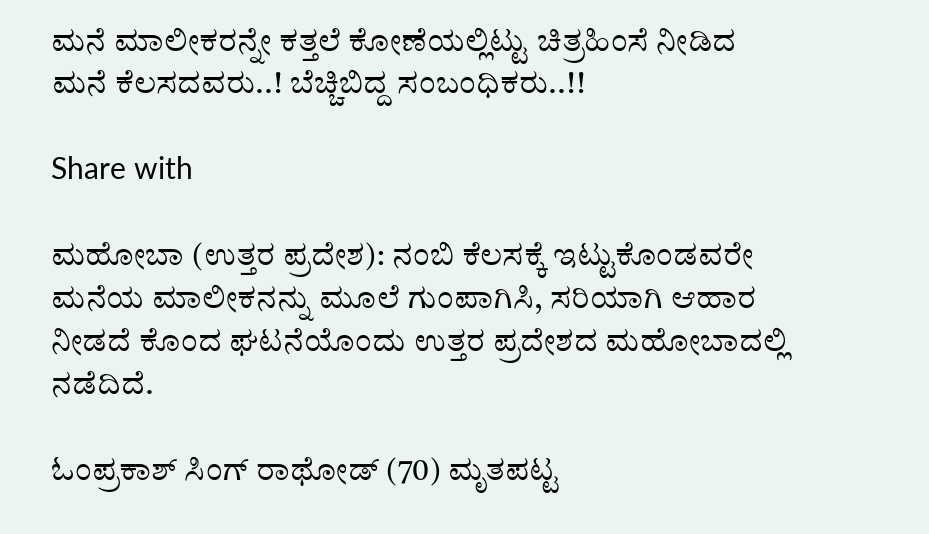ಮನೆ ಮಾಲೀಕರನ್ನೇ ಕತ್ತಲೆ ಕೋಣೆಯಲ್ಲಿಟ್ಟು ಚಿತ್ರಹಿಂಸೆ ನೀಡಿದ ಮನೆ ಕೆಲಸದವರು..! ಬೆಚ್ಚಿಬಿದ್ದ ಸಂಬಂಧಿಕರು..!!

Share with

ಮಹೋಬಾ (ಉತ್ತರ ಪ್ರದೇಶ): ನಂಬಿ ಕೆಲಸಕ್ಕೆ ಇಟ್ಟುಕೊಂಡವರೇ ಮನೆಯ ಮಾಲೀಕನನ್ನು ಮೂಲೆ ಗುಂಪಾಗಿಸಿ, ಸರಿಯಾಗಿ ಆಹಾರ ನೀಡದೆ ಕೊಂದ ಘಟನೆಯೊಂದು ಉತ್ತರ ಪ್ರದೇಶದ ಮಹೋಬಾದಲ್ಲಿ ನಡೆದಿದೆ.

ಓಂಪ್ರಕಾಶ್ ಸಿಂಗ್ ರಾಥೋಡ್ (70) ಮೃತಪಟ್ಟ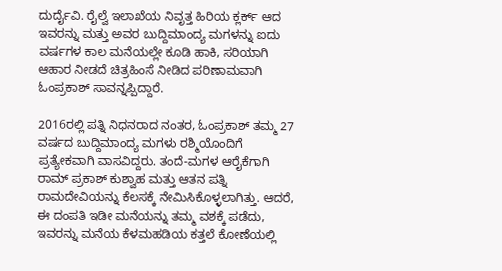ದುರ್ದೈವಿ. ರೈಲ್ವೆ ಇಲಾಖೆಯ ನಿವೃತ್ತ ಹಿರಿಯ ಕ್ಲರ್ಕ್ ಆದ ಇವರನ್ನು ಮತ್ತು ಅವರ ಬುದ್ದಿಮಾಂದ್ಯ ಮಗಳನ್ನು ಐದು ವರ್ಷಗಳ ಕಾಲ ಮನೆಯಲ್ಲೇ ಕೂಡಿ ಹಾಕಿ, ಸರಿಯಾಗಿ ಆಹಾರ ನೀಡದೆ ಚಿತ್ರಹಿಂಸೆ ನೀಡಿದ ಪರಿಣಾಮವಾಗಿ ಓಂಪ್ರಕಾಶ್ ಸಾವನ್ನಪ್ಪಿದ್ದಾರೆ.

2016ರಲ್ಲಿ ಪತ್ನಿ ನಿಧನರಾದ ನಂತರ, ಓಂಪ್ರಕಾಶ್ ತಮ್ಮ 27 ವರ್ಷದ ಬುದ್ದಿಮಾಂದ್ಯ ಮಗಳು ರಶ್ಮಿಯೊಂದಿಗೆ ಪ್ರತ್ಯೇಕವಾಗಿ ವಾಸವಿದ್ದರು. ತಂದೆ-ಮಗಳ ಆರೈಕೆಗಾಗಿ ರಾಮ್ ಪ್ರಕಾಶ್ ಕುಶ್ವಾಹ ಮತ್ತು ಆತನ ಪತ್ನಿ ರಾಮದೇವಿಯನ್ನು ಕೆಲಸಕ್ಕೆ ನೇಮಿಸಿಕೊಳ್ಳಲಾಗಿತ್ತು. ಆದರೆ, ಈ ದಂಪತಿ ಇಡೀ ಮನೆಯನ್ನು ತಮ್ಮ ವಶಕ್ಕೆ ಪಡೆದು, ಇವರನ್ನು ಮನೆಯ ಕೆಳಮಹಡಿಯ ಕತ್ತಲೆ ಕೋಣೆಯಲ್ಲಿ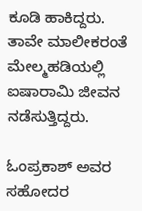ಕೂಡಿ ಹಾಕಿದ್ದರು. ತಾವೇ ಮಾಲೀಕರಂತೆ ಮೇಲ್ಮಹಡಿಯಲ್ಲಿ ಐಷಾರಾಮಿ ಜೀವನ ನಡೆಸುತ್ತಿದ್ದರು.

ಓಂಪ್ರಕಾಶ್ ಅವರ ಸಹೋದರ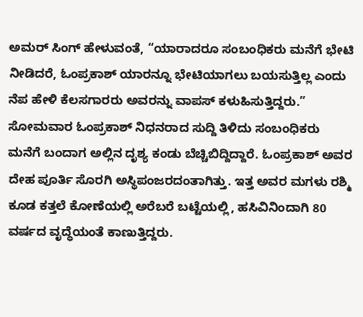ಅಮರ್ ಸಿಂಗ್ ಹೇಳುವಂತೆ, “ಯಾರಾದರೂ ಸಂಬಂಧಿಕರು ಮನೆಗೆ ಭೇಟಿ ನೀಡಿದರೆ, ಓಂಪ್ರಕಾಶ್ ಯಾರನ್ನೂ ಭೇಟಿಯಾಗಲು ಬಯಸುತ್ತಿಲ್ಲ ಎಂದು ನೆಪ ಹೇಳಿ ಕೆಲಸಗಾರರು ಅವರನ್ನು ವಾಪಸ್ ಕಳುಹಿಸುತ್ತಿದ್ದರು.” ಸೋಮವಾರ ಓಂಪ್ರಕಾಶ್ ನಿಧನರಾದ ಸುದ್ದಿ ತಿಳಿದು ಸಂಬಂಧಿಕರು ಮನೆಗೆ ಬಂದಾಗ ಅಲ್ಲಿನ ದೃಶ್ಯ ಕಂಡು ಬೆಚ್ಚಿಬಿದ್ದಿದ್ದಾರೆ. ಓಂಪ್ರಕಾಶ್ ಅವರ ದೇಹ ಪೂರ್ತಿ ಸೊರಗಿ ಅಸ್ಥಿಪಂಜರದಂತಾಗಿತ್ತು. ಇತ್ತ ಅವರ ಮಗಳು ರಶ್ಮಿ ಕೂಡ ಕತ್ತಲೆ ಕೋಣೆಯಲ್ಲಿ ಅರೆಬರೆ ಬಟ್ಟೆಯಲ್ಲಿ, ಹಸಿವಿನಿಂದಾಗಿ 80 ವರ್ಷದ ವೃದ್ಧೆಯಂತೆ ಕಾಣುತ್ತಿದ್ದರು.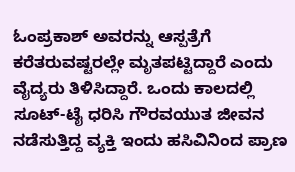ಓಂಪ್ರಕಾಶ್‌ ಅವರನ್ನು ಆಸ್ಪತ್ರೆಗೆ ಕರೆತರುವಷ್ಟರಲ್ಲೇ ಮೃತಪಟ್ಟಿದ್ದಾರೆ ಎಂದು ವೈದ್ಯರು ತಿಳಿಸಿದ್ದಾರೆ. ಒಂದು ಕಾಲದಲ್ಲಿ ಸೂಟ್-ಟೈ ಧರಿಸಿ ಗೌರವಯುತ ಜೀವನ ನಡೆಸುತ್ತಿದ್ದ ವ್ಯಕ್ತಿ ಇಂದು ಹಸಿವಿನಿಂದ ಪ್ರಾಣ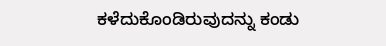ಕಳೆದುಕೊಂಡಿರುವುದನ್ನು ಕಂಡು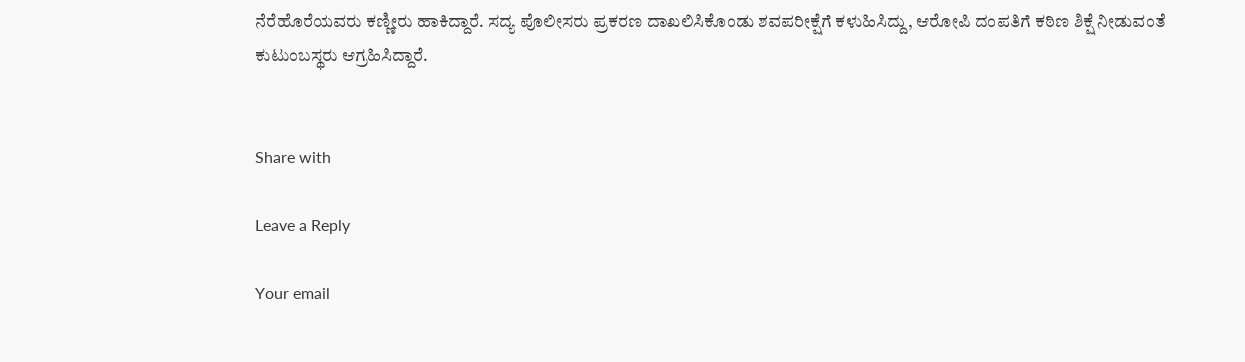ನೆರೆಹೊರೆಯವರು ಕಣ್ಣೀರು ಹಾಕಿದ್ದಾರೆ. ಸದ್ಯ ಪೊಲೀಸರು ಪ್ರಕರಣ ದಾಖಲಿಸಿಕೊಂಡು ಶವಪರೀಕ್ಷೆಗೆ ಕಳುಹಿಸಿದ್ದು, ಆರೋಪಿ ದಂಪತಿಗೆ ಕಠಿಣ ಶಿಕ್ಷೆ ನೀಡುವಂತೆ ಕುಟುಂಬಸ್ಥರು ಆಗ್ರಹಿಸಿದ್ದಾರೆ.


Share with

Leave a Reply

Your email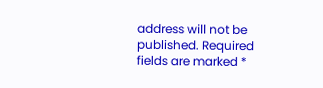address will not be published. Required fields are marked *